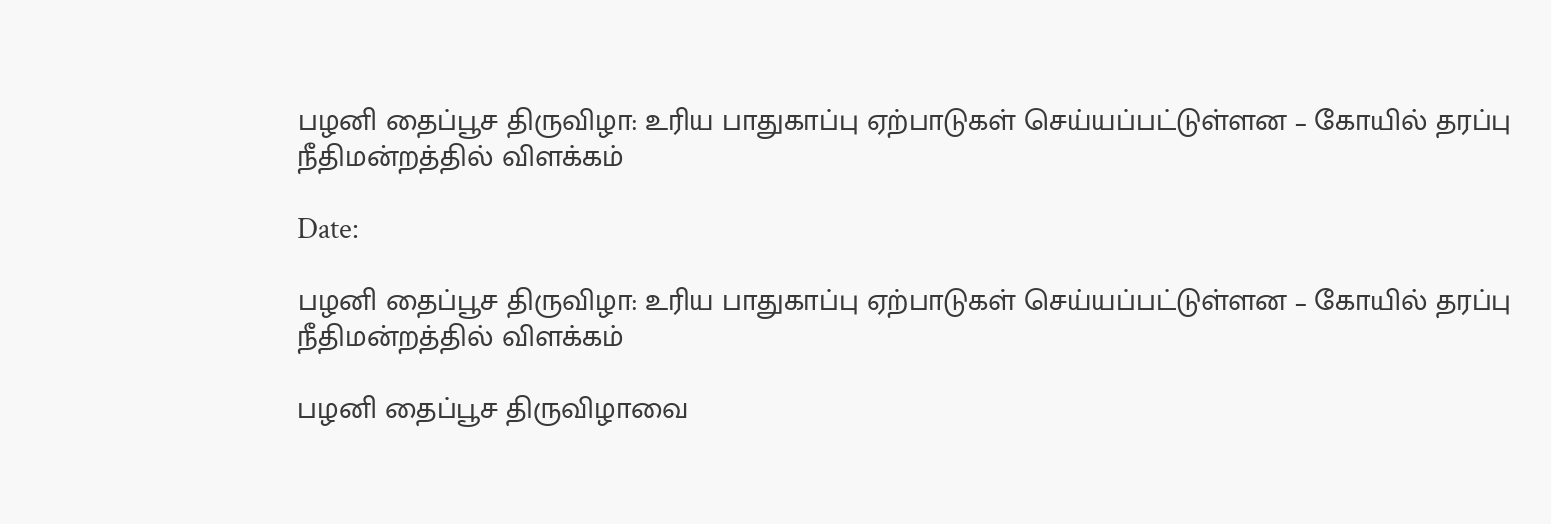பழனி தைப்பூச திருவிழா: உரிய பாதுகாப்பு ஏற்பாடுகள் செய்யப்பட்டுள்ளன – கோயில் தரப்பு நீதிமன்றத்தில் விளக்கம்

Date:

பழனி தைப்பூச திருவிழா: உரிய பாதுகாப்பு ஏற்பாடுகள் செய்யப்பட்டுள்ளன – கோயில் தரப்பு நீதிமன்றத்தில் விளக்கம்

பழனி தைப்பூச திருவிழாவை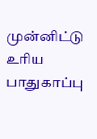முன்னிட்டு உரிய பாதுகாப்பு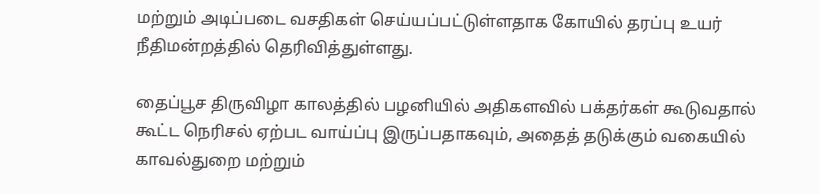மற்றும் அடிப்படை வசதிகள் செய்யப்பட்டுள்ளதாக கோயில் தரப்பு உயர் நீதிமன்றத்தில் தெரிவித்துள்ளது.

தைப்பூச திருவிழா காலத்தில் பழனியில் அதிகளவில் பக்தர்கள் கூடுவதால் கூட்ட நெரிசல் ஏற்பட வாய்ப்பு இருப்பதாகவும், அதைத் தடுக்கும் வகையில் காவல்துறை மற்றும்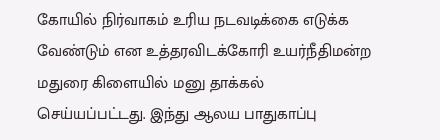கோயில் நிர்வாகம் உரிய நடவடிக்கை எடுக்க வேண்டும் என உத்தரவிடக்கோரி உயர்நீதிமன்ற மதுரை கிளையில் மனு தாக்கல் செய்யப்பட்டது. இந்து ஆலய பாதுகாப்பு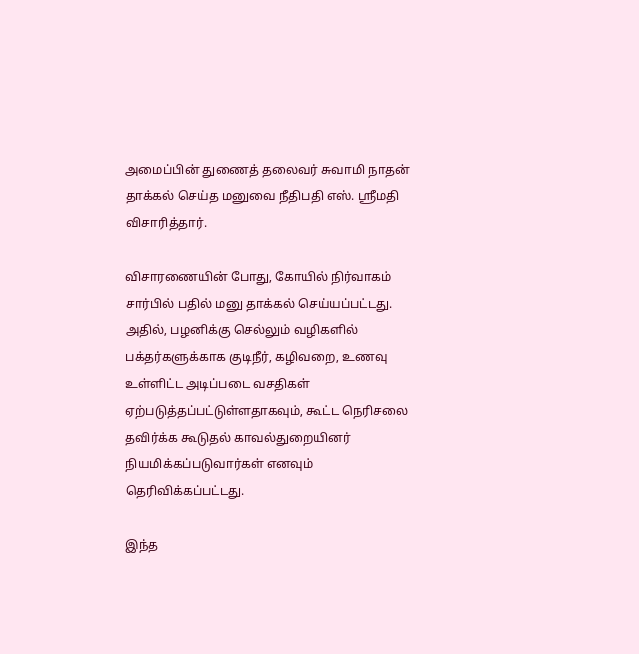அமைப்பின் துணைத் தலைவர் சுவாமி நாதன் தாக்கல் செய்த மனுவை நீதிபதி எஸ். ஸ்ரீமதி விசாரித்தார்.

விசாரணையின் போது, கோயில் நிர்வாகம் சார்பில் பதில் மனு தாக்கல் செய்யப்பட்டது. அதில், பழனிக்கு செல்லும் வழிகளில் பக்தர்களுக்காக குடிநீர், கழிவறை, உணவு உள்ளிட்ட அடிப்படை வசதிகள் ஏற்படுத்தப்பட்டுள்ளதாகவும், கூட்ட நெரிசலை தவிர்க்க கூடுதல் காவல்துறையினர் நியமிக்கப்படுவார்கள் எனவும் தெரிவிக்கப்பட்டது.

இந்த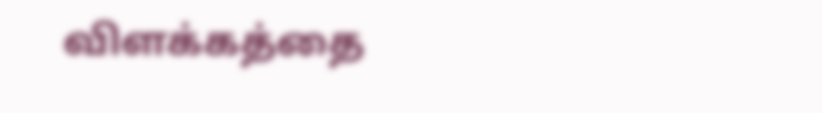விளக்கத்தை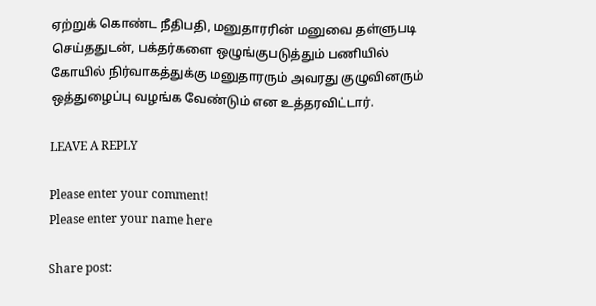ஏற்றுக் கொண்ட நீதிபதி, மனுதாரரின் மனுவை தள்ளுபடி செய்ததுடன், பக்தர்களை ஒழுங்குபடுத்தும் பணியில் கோயில் நிர்வாகத்துக்கு மனுதாரரும் அவரது குழுவினரும் ஒத்துழைப்பு வழங்க வேண்டும் என உத்தரவிட்டார்.

LEAVE A REPLY

Please enter your comment!
Please enter your name here

Share post: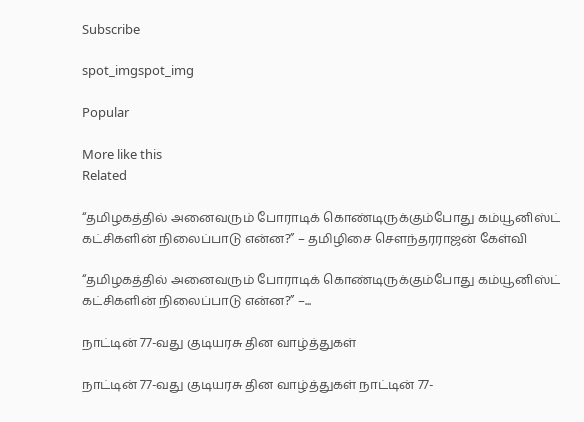Subscribe

spot_imgspot_img

Popular

More like this
Related

“தமிழகத்தில் அனைவரும் போராடிக் கொண்டிருக்கும்போது கம்யூனிஸ்ட் கட்சிகளின் நிலைப்பாடு என்ன?” – தமிழிசை சௌந்தரராஜன் கேள்வி

“தமிழகத்தில் அனைவரும் போராடிக் கொண்டிருக்கும்போது கம்யூனிஸ்ட் கட்சிகளின் நிலைப்பாடு என்ன?” –...

நாட்டின் 77-வது குடியரசு தின வாழ்த்துகள்

நாட்டின் 77-வது குடியரசு தின வாழ்த்துகள் நாட்டின் 77-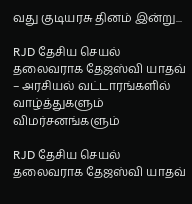வது குடியரசு தினம் இன்று...

RJD தேசிய செயல் தலைவராக தேஜஸ்வி யாதவ் – அரசியல் வட்டாரங்களில் வாழ்த்துகளும் விமர்சனங்களும்

RJD தேசிய செயல் தலைவராக தேஜஸ்வி யாதவ்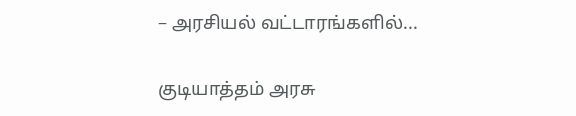– அரசியல் வட்டாரங்களில்...

குடியாத்தம் அரசு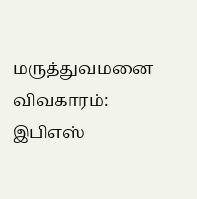மருத்துவமனை விவகாரம்: இபிஎஸ்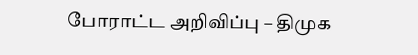போராட்ட அறிவிப்பு – திமுக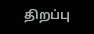திறப்பு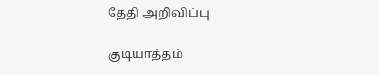தேதி அறிவிப்பு

குடியாத்தம்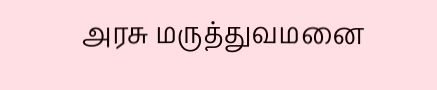அரசு மருத்துவமனை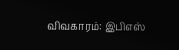விவகாரம்: இபிஎஸ்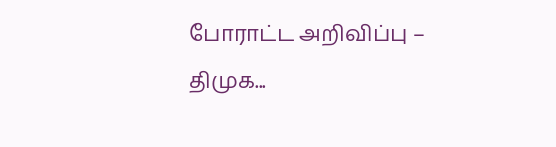போராட்ட அறிவிப்பு – திமுக...